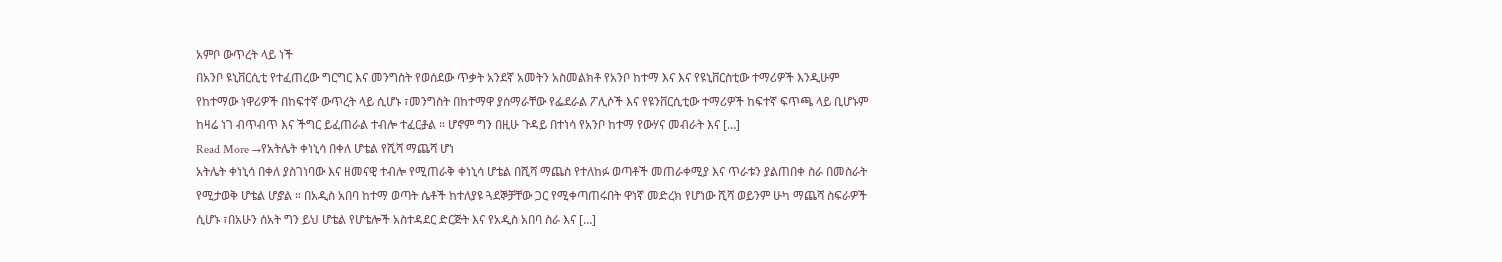አምቦ ውጥረት ላይ ነች
በአንቦ ዩኒቨርሲቲ የተፈጠረው ግርግር እና መንግስት የወሰደው ጥቃት አንደኛ አመትን አስመልክቶ የአንቦ ከተማ እና እና የዩኒቨርስቲው ተማሪዎች እንዲሁም የከተማው ነዋሪዎች በከፍተኛ ውጥረት ላይ ሲሆኑ ፣መንግስት በከተማዋ ያሰማራቸው የፌደራል ፖሊሶች እና የዩንቨርሲቲው ተማሪዎች ከፍተኛ ፍጥጫ ላይ ቢሆኑም ከዛሬ ነገ ብጥብጥ እና ችግር ይፈጠራል ተብሎ ተፈርⶆል ። ሆኖም ግን በዚሁ ጉዳይ በተነሳ የአንቦ ከተማ የውሃና መብራት እና […]
Read More →የአትሌት ቀነኒሳ በቀለ ሆቴል የሺሻ ማጨሻ ሆነ
አትሌት ቀነኒሳ በቀለ ያስገነባው እና ዘመናዊ ተብሎ የሚጠራቅ ቀነኒሳ ሆቴል በሺሻ ማጨስ የተለከፉ ወጣቶች መጠራቀሚያ እና ጥራቱን ያልጠበቀ ስራ በመስራት የሚታወቅ ሆቴል ሆⶈል ። በአዲስ አበባ ከተማ ወጣት ሴቶች ከተለያዩ ጓደኞቻቸው ጋር የሚቀጣጠሩበት ዋነኛ መድረክ የሆነው ሺሻ ወይንም ሁካ ማጨሻ ስፍራዎች ሲሆኑ ፣በአሁን ሰአት ግን ይህ ሆቴል የሆቴሎች አስተዳደር ድርጅት እና የአዲስ አበባ ስራ እና […]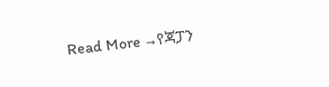Read More →የጃፓን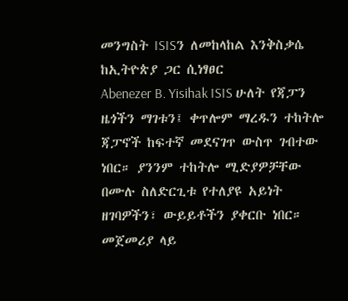መንግስት ISISን ለመከላከል እንቅስቃሴ ከኢትዮጵያ ጋር ሲነፃፀር
Abenezer B. Yisihak ISIS ሁለት የጃፓን ዜጎችን ማገቱን፤ ቀጥሎም ማረዱን ተከትሎ ጃፓኖች ከፍተኛ መደናገጥ ውስጥ ገብተው ነበር። ያንንም ተከትሎ ሚድያዎቻቸው በሙሉ ስለድርጊቱ የተለያዩ አይነት ዘገባዎችን፣ ውይይቶችን ያቀርቡ ነበር። መጀመሪያ ላይ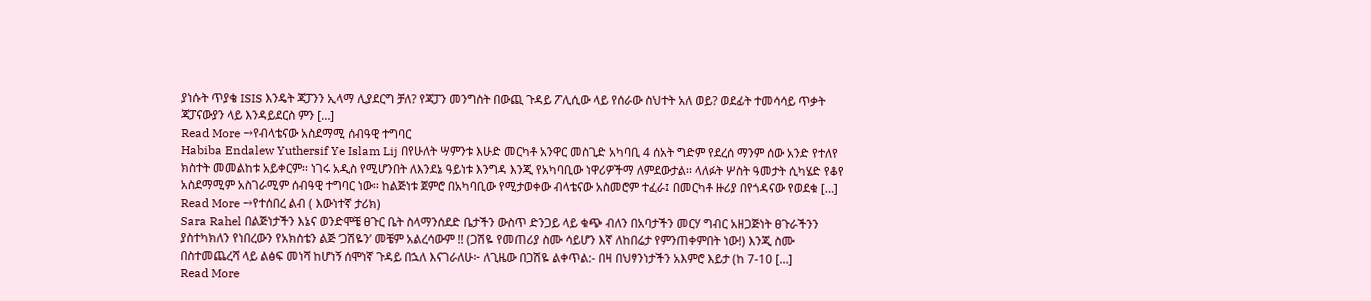ያነሱት ጥያቄ ISIS እንዴት ጃፓንን ኢላማ ሊያደርግ ቻለ? የጃፓን መንግስት በውጪ ጉዳይ ፖሊሲው ላይ የሰራው ስህተት አለ ወይ? ወደፊት ተመሳሳይ ጥቃት ጃፓናውያን ላይ እንዳይደርስ ምን […]
Read More →የብላቴናው አስደማሚ ሰብዓዊ ተግባር
Habiba Endalew Yuthersif Ye Islam Lij በየሁለት ሣምንቱ እሁድ መርካቶ አንዋር መስጊድ አካባቢ 4 ሰአት ግድም የደረሰ ማንም ሰው አንድ የተለየ ክስተት መመልከቱ አይቀርም፡፡ ነገሩ አዲስ የሚሆንበት ለእንደኔ ዓይነቱ እንግዳ እንጂ የአካባቢው ነዋሪዎችማ ለምደውታል፡፡ ላለፉት ሦስት ዓመታት ሲካሄድ የቆየ አስደማሚም አስገራሚም ሰብዓዊ ተግባር ነው፡፡ ከልጅነቱ ጀምሮ በአካባቢው የሚታወቀው ብላቴናው አስመሮም ተፈራ፤ በመርካቶ ዙሪያ በየጎዳናው የወደቁ […]
Read More →የተሰበረ ልብ ( እውነተኛ ታሪክ)
Sara Rahel በልጅነታችን እኔና ወንድሞቼ ፀጉር ቤት ስላማንሰደድ ቤታችን ውስጥ ድንጋይ ላይ ቁጭ ብለን በአባታችን መርሃ ግብር አዘጋጅነት ፀጉራችንን ያስተካክለን የነበረውን የአክስቴን ልጅ ‘ጋሽዬን’ መቼም አልረሳውም !! (ጋሽዬ የመጠሪያ ስሙ ሳይሆን እኛ ለከበሬታ የምንጠቀምበት ነው!) እንጂ ስሙ በስተመጨረሻ ላይ ልፅፍ መነሻ ከሆነኝ ሰሞነኛ ጉዳይ በኋለ እናገራለሁ፦ ለጊዜው በጋሽዬ ልቀጥል:- በዛ በህፃንነታችን አእምሮ እይታ (ከ 7-10 […]
Read More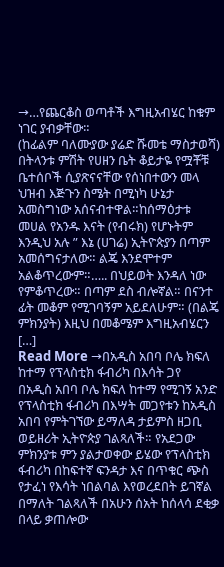→…የጨርቆስ ወጣቶች እግዚአብሄር ከቁም ነገር ያብቃቸው።
(ከፊልም ባለሙያው ያሬድ ሹመቴ ማስታወሻ) በትላንቱ ምሽት የሀዘን ቤት ቆይታዬ የሟቾቹ ቤተሰቦች ሲያጽናናቸው የሰነበተውን መላ ህዝብ እጅጉን ስሜት በሚነካ ሁኔታ አመስግነው አሰናብተዋል።ከሰማዕታቱ መሀል የአንዱ እናት (የብሩክ) የሆኑትም እንዲህ አሉ ” እኔ (ሀገሬ) ኢትዮጵያን በጣም አመሰግናታለው። ልጄ እንደሞተም አልቆጥረውም።….. በህይወት እንዳለ ነው የምቆጥረው። በጣም ደስ ብሎኛል። በናንተ ፊት መቆም የሚገባኝም አይደለሁም። (በልጄ ምክንያት) እዚህ በመቆሜም እግዚአብሄርን […]
Read More →በአዲስ አበባ ቦሌ ክፍለ ከተማ የፕላስቲክ ፋብሪካ በእሳት ጋየ
በአዲስ አበባ ቦሌ ክፍለ ከተማ የሚገኝ አንድ የፕላስቲክ ፋብሪካ በእሣት መጋየቱን ከአዲስ አበባ የምትገኘው ይማለዳ ታይምስ ዘጋቢ ወይዘሪት ኢትዮጵያ ገልጻለች። የአደጋው ምክንያቱ ምን ያልታወቀው ይሄው የፕላስቲክ ፋብሪካ በከፍተኛ ፍንዳታ እና በጥቁር ጭስ የታፈነ የእሳት ነበልባል እየወረደበት ይገኛል በማለት ገልጻለች በአሁን ሰአት ከሰላሳ ደቂቃ በላይ ቃጠሎው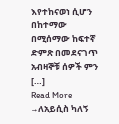እየተከናወነ ሲሆን በከተማው በሚሰማው ከፍተኛ ድምጽ በመደናገጥ አብዛኞቹ ሰዎች ምን […]
Read More →ለአይሲስ ካለኝ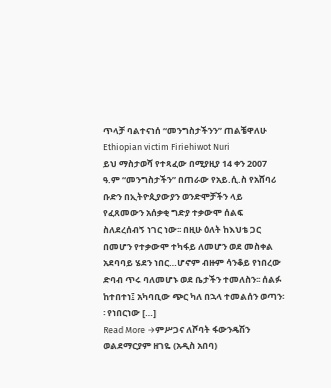ጥላቻ ባልተናነሰ “መንግስታችንን” ጠልቼዋለሁ Ethiopian victim Firiehiwot Nuri
ይህ ማስታወሻ የተጻፈው በሚያዚያ 14 ቀን 2007 ዓ.ም “መንግስታችን” በጠራው የአይ.ሲ.ስ የአሸባሪ ቡድን በኢትዮጲያውያን ወንድሞቻችን ላይ የፈጸመውን አሰቃቂ ግድያ ተቃውሞ ሰልፍ ስለደረሰብኝ ነገር ነው፡፡ በዚሁ ዕለት ከእህቴ ጋር በመሆን የተቃውሞ ተካፋይ ለመሆን ወደ መስቀል አደባባይ ሄደን ነበር…ሆኖም ብዙም ሳንቆይ የነበረው ድባብ ጥሩ ባለመሆኑ ወደ ቤታችን ተመለስን፡፡ ሰልፉ ከተበተነ፤ አካባቢው ጭር ካለ በኋላ ተመልሰን ወጣን፡፡ የነበርነው […]
Read More →ምሥጋና ለሾባት ፋውንዴሽን ወልደማርያም ዘገዬ (አዲስ አበባ)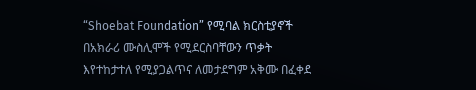“Shoebat Foundation” የሚባል ክርስቲያኖች በአክራሪ ሙስሊሞች የሚደርስባቸውን ጥቃት እየተከታተለ የሚያጋልጥና ለመታደግም አቅሙ በፈቀደ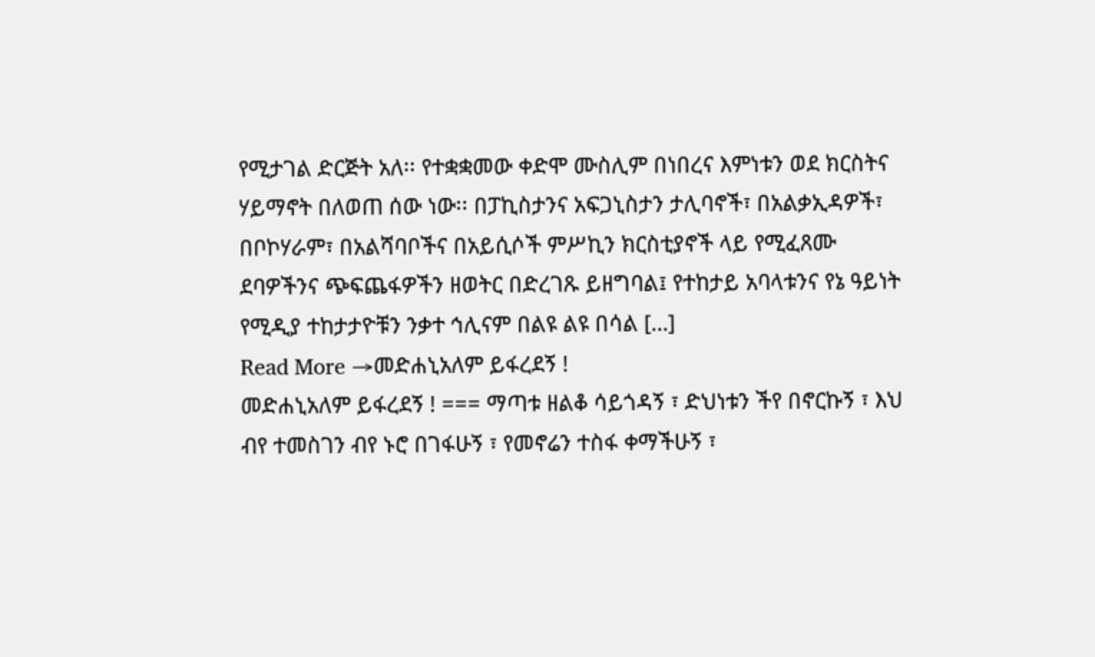የሚታገል ድርጅት አለ፡፡ የተቋቋመው ቀድሞ ሙስሊም በነበረና እምነቱን ወደ ክርስትና ሃይማኖት በለወጠ ሰው ነው፡፡ በፓኪስታንና አፍጋኒስታን ታሊባኖች፣ በአልቃኢዳዎች፣ በቦኮሃራም፣ በአልሻባቦችና በአይሲሶች ምሥኪን ክርስቲያኖች ላይ የሚፈጸሙ ደባዎችንና ጭፍጨፋዎችን ዘወትር በድረገጹ ይዘግባል፤ የተከታይ አባላቱንና የኔ ዓይነት የሚዲያ ተከታታዮቹን ንቃተ ኅሊናም በልዩ ልዩ በሳል […]
Read More →መድሐኒአለም ይፋረደኝ !
መድሐኒአለም ይፋረደኝ ! === ማጣቱ ዘልቆ ሳይጎዳኝ ፣ ድህነቱን ችየ በኖርኩኝ ፣ እህ ብየ ተመስገን ብየ ኑሮ በገፋሁኝ ፣ የመኖሬን ተስፋ ቀማችሁኝ ፣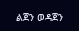ልጀን ወዳጀን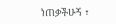ነጠቃችሁኝ ፣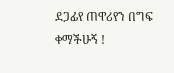ደጋፊየ ጠዋሪየን በግፍ ቀማችሁኝ !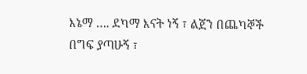እኔማ …. ደካማ እናት ነኝ ፣ ልጀን በጨካኞች በግፍ ያጣሁኝ ፣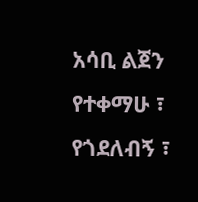አሳቢ ልጀን የተቀማሁ ፣ የጎደለብኝ ፣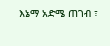እኔማ አድሜ ጠገብ ፣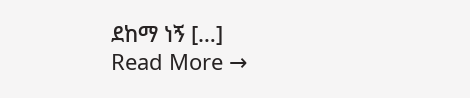ደከማ ነኝ […]
Read More →